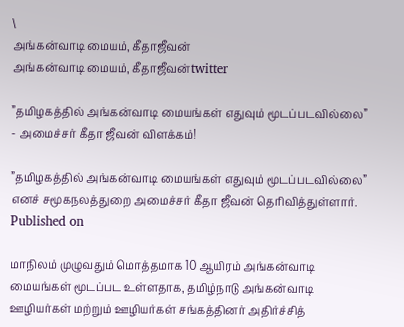\
அங்கன்வாடி மையம், கீதாஜீவன்
அங்கன்வாடி மையம், கீதாஜீவன்twitter

”தமிழகத்தில் அங்கன்வாடி மையங்கள் எதுவும் மூடப்படவில்லை” - அமைச்சர் கீதா ஜீவன் விளக்கம்!

”தமிழகத்தில் அங்கன்வாடி மையங்கள் எதுவும் மூடப்படவில்லை” எனச் சமூகநலத்துறை அமைச்சர் கீதா ஜீவன் தெரிவித்துள்ளார்.
Published on

மாநிலம் முழுவதும் மொத்தமாக 10 ஆயிரம் அங்கன்வாடி மையங்கள் மூடப்பட உள்ளதாக, தமிழ்நாடு அங்கன்வாடி ஊழியர்கள் மற்றும் ஊழியர்கள் சங்கத்தினர் அதிர்ச்சித்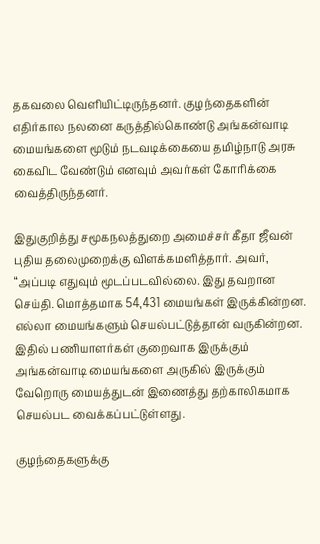தகவலை வெளியிட்டிருந்தனர். குழந்தைகளின் எதிர்கால நலனை கருத்தில்கொண்டு அங்கன்வாடி மையங்களை மூடும் நடவடிக்கையை தமிழ்நாடு அரசு கைவிட வேண்டும் எனவும் அவர்கள் கோரிக்கை வைத்திருந்தனர்.

இதுகுறித்து சமூகநலத்துறை அமைச்சர் கீதா ஜீவன் புதிய தலைமுறைக்கு விளக்கமளித்தார். அவர், “அப்படி எதுவும் மூடப்படவில்லை. இது தவறான செய்தி. மொத்தமாக 54,431 மையங்கள் இருக்கின்றன. எல்லா மையங்களும் செயல்பட்டுத்தான் வருகின்றன. இதில் பணியாளர்கள் குறைவாக இருக்கும் அங்கன்வாடி மையங்களை அருகில் இருக்கும் வேறொரு மையத்துடன் இணைத்து தற்காலிகமாக செயல்பட வைக்கப்பட்டுள்ளது.

குழந்தைகளுக்கு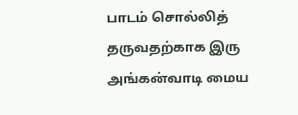பாடம் சொல்லித் தருவதற்காக இரு அங்கன்வாடி மைய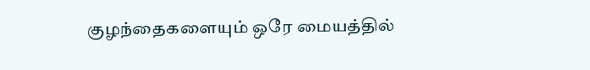குழந்தைகளையும் ஒரே மையத்தில்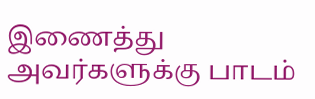இணைத்து அவர்களுக்கு பாடம்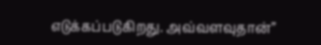எடுக்கப்படுகிறது. அவ்வளவுதான்”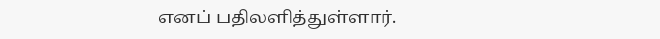எனப் பதிலளித்துள்ளார்.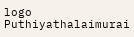logo
Puthiyathalaimurai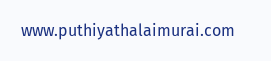www.puthiyathalaimurai.com